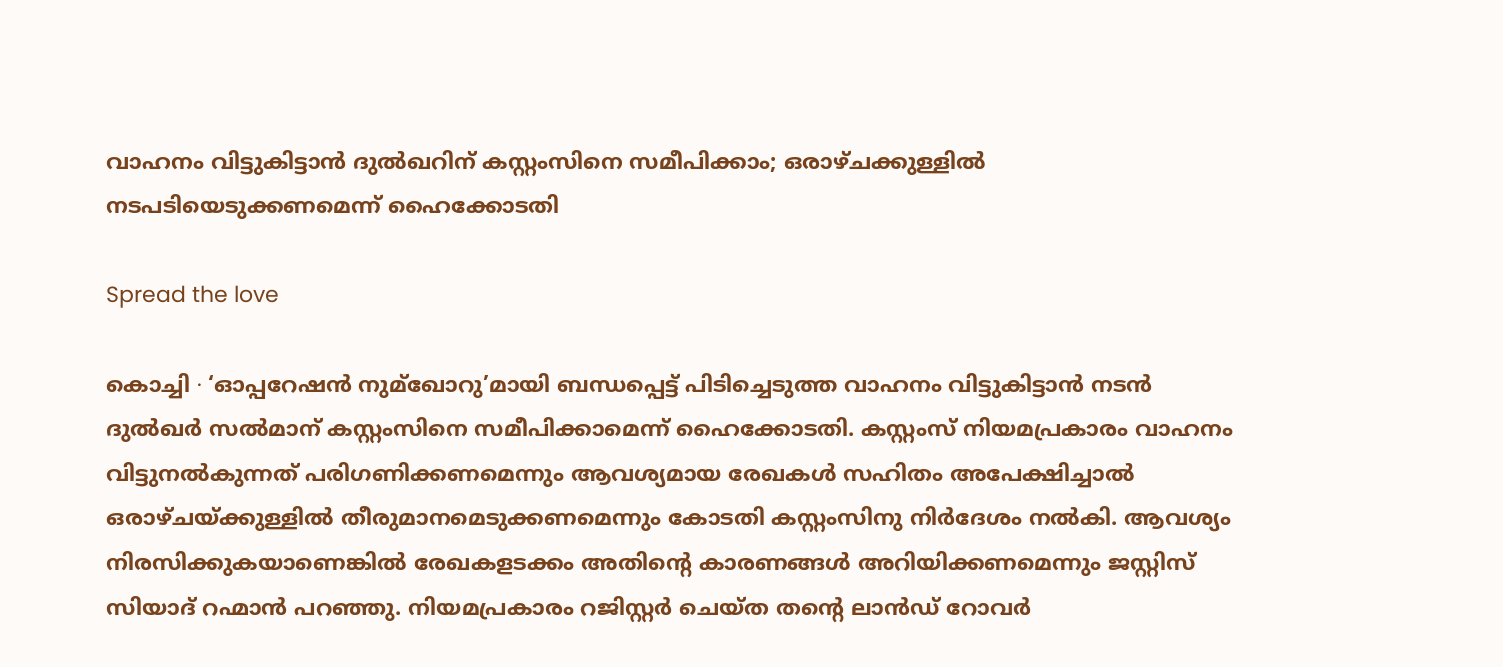വാഹനം വിട്ടുകിട്ടാൻ ദുൽഖറിന് കസ്റ്റംസിനെ സമീപിക്കാം; ഒരാഴ്ചക്കുള്ളിൽ നടപടിയെടുക്കണമെന്ന് ഹൈക്കോടതി

Spread the love

കൊച്ചി ∙ ‘ഓപ്പറേഷൻ നുമ്ഖോറു’മായി ബന്ധപ്പെട്ട് പിടിച്ചെടുത്ത വാഹനം വിട്ടുകിട്ടാൻ നടൻ ദുല്‍ഖർ സൽമാന് കസ്റ്റംസിനെ സമീപിക്കാമെന്ന് ഹൈക്കോടതി. കസ്റ്റംസ് നിയമപ്രകാരം വാഹനം വിട്ടുനൽകുന്നത് പരിഗണിക്കണമെന്നും ആവശ്യമായ രേഖകൾ സഹിതം അപേക്ഷിച്ചാൽ ഒരാഴ്ചയ്ക്കുള്ളിൽ തീരുമാനമെടുക്കണമെന്നും കോടതി കസ്റ്റംസിനു നിർദേശം നൽകി. ആവശ്യം നിരസിക്കുകയാണെങ്കിൽ രേഖകളടക്കം അതിന്റെ കാരണങ്ങള്‍ അറിയിക്കണമെന്നും ജസ്റ്റിസ് സിയാദ് റഹ്മാൻ പറഞ്ഞു. നിയമപ്രകാരം റജിസ്റ്റർ ചെയ്ത തന്റെ ലാൻഡ് റോവർ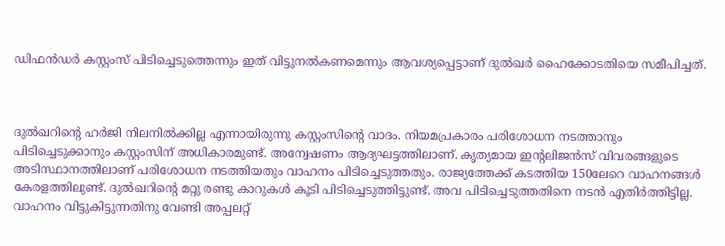ഡിഫന്‍ഡർ കസ്റ്റംസ് പിടിച്ചെടുത്തെന്നും ഇത് വിട്ടുനൽകണമെന്നും ആവശ്യപ്പെട്ടാണ് ദുൽഖർ ഹൈക്കോടതിയെ സമീപിച്ചത്.



ദുൽഖറിന്റെ ഹർജി നിലനിൽക്കില്ല എന്നായിരുന്നു കസ്റ്റംസിന്റെ വാദം. നിയമപ്രകാരം പരിശോധന നടത്താനും പിടിച്ചെടുക്കാനും കസ്റ്റംസിന് അധികാരമുണ്ട്. അന്വേഷണം ആദ്യഘട്ടത്തിലാണ്. കൃത്യമായ ഇന്റലിജൻസ് വിവരങ്ങളുടെ അടിസ്ഥാനത്തിലാണ് പരിശോധന നടത്തിയതും വാഹനം പിടിച്ചെടുത്തതും. രാജ്യത്തേക്ക് കടത്തിയ 150ലേറെ വാഹനങ്ങൾ കേരളത്തിലുണ്ട്. ദുൽഖറിന്റെ മറ്റു രണ്ടു കാറുകൾ കൂടി പിടിച്ചെടുത്തിട്ടുണ്ട്. അവ പിടിച്ചെടുത്തതിനെ നടൻ എതിർത്തിട്ടില്ല. വാഹനം വിട്ടുകിട്ടുന്നതിനു വേണ്ടി അപ്പലറ്റ്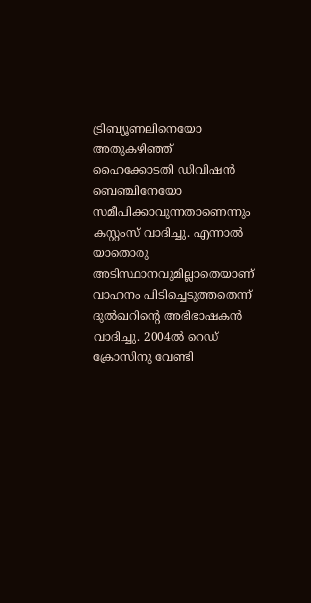ട്രിബ്യൂണലിനെയോ അതുകഴിഞ്ഞ് ഹൈക്കോടതി ഡിവിഷൻ ബെഞ്ചിനേയോ സമീപിക്കാവുന്നതാണെന്നും കസ്റ്റംസ് വാദിച്ചു. എന്നാൽ യാതൊരു അടിസ്ഥാനവുമില്ലാതെയാണ് വാഹനം പിടിച്ചെടുത്തതെന്ന് ദുല്‍ഖറിന്റെ അഭിഭാഷകൻ വാദിച്ചു. 2004ൽ റെഡ് ക്രോസിനു വേണ്ടി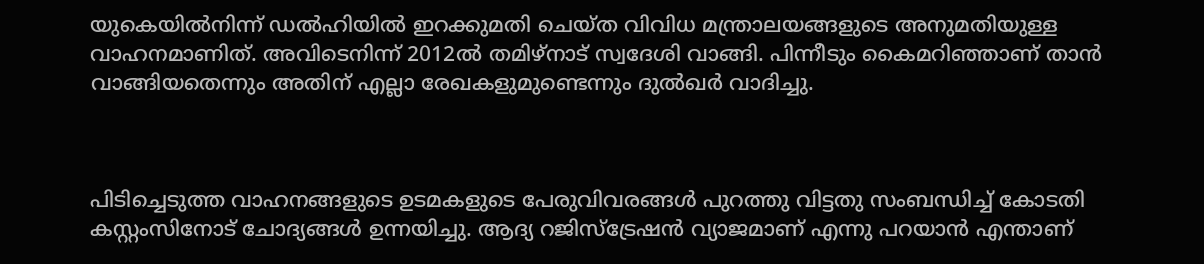യുകെയിൽനിന്ന് ഡൽഹിയിൽ ഇറക്കുമതി ചെയ്ത വിവിധ മന്ത്രാലയങ്ങളുടെ അനുമതിയുള്ള വാഹനമാണിത്. അവിടെനിന്ന് 2012ൽ തമിഴ്നാട് സ്വദേശി വാങ്ങി. പിന്നീടും കൈമറിഞ്ഞാണ് താൻ വാങ്ങിയതെന്നും അതിന് എല്ലാ രേഖകളുമുണ്ടെന്നും ദുൽഖർ വാദിച്ചു.



പിടിച്ചെടുത്ത വാഹനങ്ങളുടെ ഉടമകളുടെ പേരുവിവരങ്ങൾ പുറത്തു വിട്ടതു സംബന്ധിച്ച് കോടതി കസ്റ്റംസിനോട് ചോദ്യങ്ങൾ ഉന്നയിച്ചു. ആദ്യ റജിസ്ട്രേഷൻ വ്യാജമാണ് എന്നു പറയാൻ എന്താണ്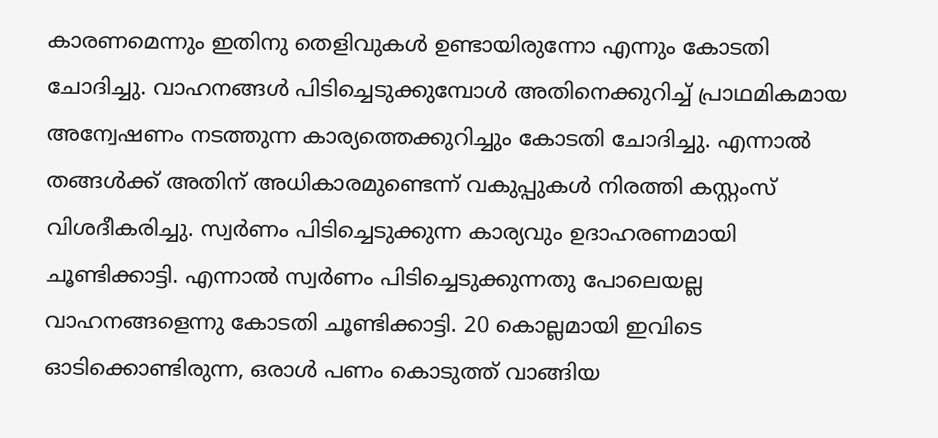കാരണമെന്നും ഇതിനു തെളിവുകള്‍ ഉണ്ടായിരുന്നോ എന്നും കോടതി ചോദിച്ചു. വാഹനങ്ങൾ പിടിച്ചെടുക്കുമ്പോൾ അതിനെക്കുറിച്ച് പ്രാഥമികമായ അന്വേഷണം നടത്തുന്ന കാര്യത്തെക്കുറിച്ചും കോടതി ചോദിച്ചു. എന്നാൽ‍ തങ്ങൾക്ക് അതിന് അധികാരമുണ്ടെന്ന് വകുപ്പുകൾ നിരത്തി കസ്റ്റംസ് വിശദീകരിച്ചു. സ്വർണം പിടിച്ചെടുക്കുന്ന കാര്യവും ഉദാഹരണമായി ചൂണ്ടിക്കാട്ടി. എന്നാൽ സ്വർണം പിടിച്ചെടുക്കുന്നതു പോലെയല്ല വാഹനങ്ങളെന്നു കോടതി ചൂണ്ടിക്കാട്ടി. 20 കൊല്ലമായി ഇവിടെ ഓടിക്കൊണ്ടിരുന്ന, ഒരാൾ പണം കൊടുത്ത് വാങ്ങിയ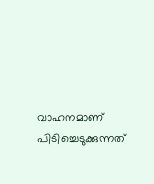വാഹനമാണ് പിടിച്ചെടുക്കുന്നത്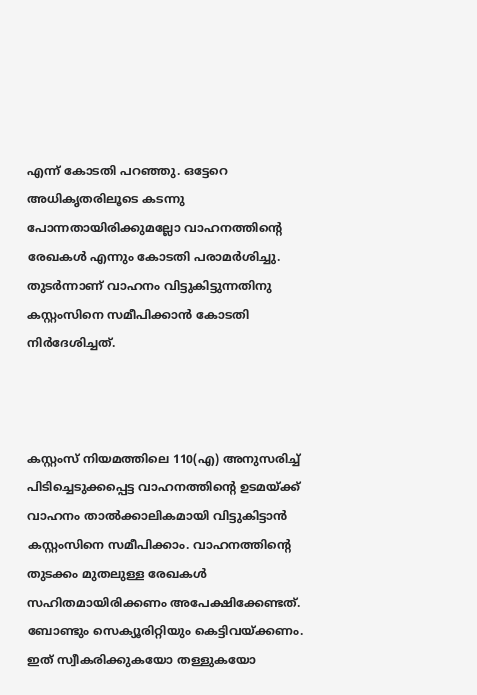എന്ന് കോടതി പറഞ്ഞു. ഒട്ടേറെ അധികൃതരിലൂടെ കടന്നു പോന്നതായിരിക്കുമല്ലോ വാഹനത്തിന്റെ രേഖകൾ എന്നും കോടതി പരാമർശിച്ചു. തുടർന്നാണ് വാഹനം വിട്ടുകിട്ടുന്നതിനു കസ്റ്റംസിനെ സമീപിക്കാൻ കോടതി നിർദേശിച്ചത്.



കസ്റ്റംസ് നിയമത്തിലെ 110(എ) അനുസരിച്ച് പിടിച്ചെടുക്കപ്പെട്ട വാഹനത്തിന്റെ ഉടമയ്ക്ക് വാഹനം താൽക്കാലികമായി വിട്ടുകിട്ടാൻ കസ്റ്റംസിനെ സമീപിക്കാം. വാഹനത്തിന്റെ തുടക്കം മുതലുള്ള രേഖകൾ സഹിതമായിരിക്കണം അപേക്ഷിക്കേണ്ടത്. ബോണ്ടും സെക്യൂരിറ്റിയും കെട്ടിവയ്ക്കണം. ഇത് സ്വീകരിക്കുകയോ തള്ളുകയോ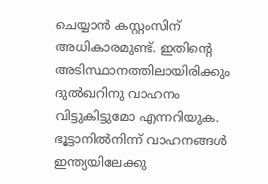ചെയ്യാൻ കസ്റ്റംസിന് അധികാരമുണ്ട്. ഇതിന്റെ അടിസ്ഥാനത്തിലായിരിക്കും ദുല്‍ഖറിനു വാഹനം വിട്ടുകിട്ടുമോ എന്നറിയുക. ഭൂട്ടാനിൽനിന്ന് വാഹനങ്ങൾ ഇന്ത്യയിലേക്കു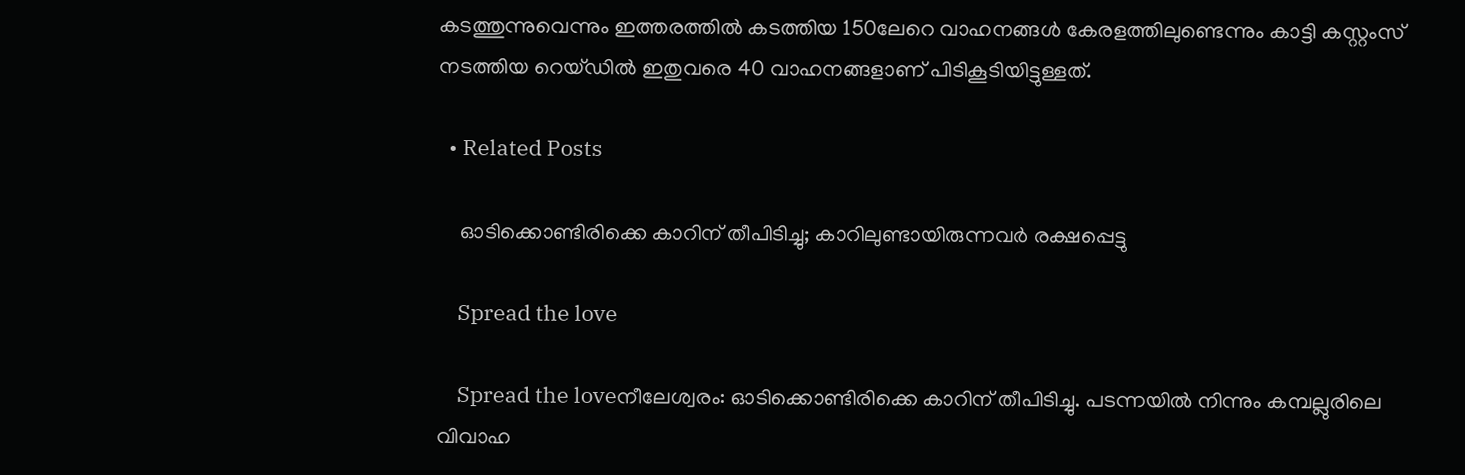കടത്തുന്നുവെന്നും ഇത്തരത്തിൽ കടത്തിയ 150ലേറെ വാഹനങ്ങൾ കേരളത്തിലുണ്ടെന്നും കാട്ടി കസ്റ്റംസ് നടത്തിയ റെയ്ഡിൽ ഇതുവരെ 40 വാഹനങ്ങളാണ് പിടികൂടിയിട്ടുള്ളത്.

  • Related Posts

    ഓടിക്കൊണ്ടിരിക്കെ കാറിന് തീപിടിച്ചു; കാറിലുണ്ടായിരുന്നവർ രക്ഷപ്പെട്ടു

    Spread the love

    Spread the loveനീലേശ്വരം: ഓടിക്കൊണ്ടിരിക്കെ കാറിന് തീപിടിച്ചു. പടന്നയിൽ നിന്നും കമ്പല്ലുരിലെ വിവാഹ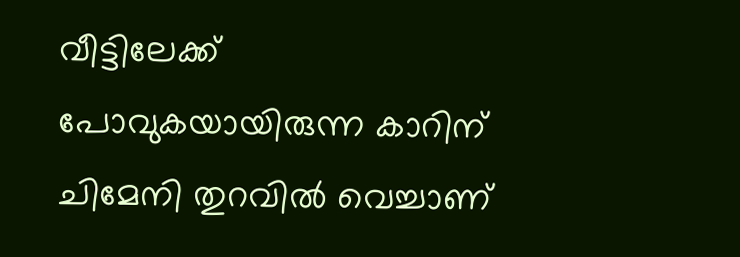വീട്ടിലേക്ക് പോവുകയായിരുന്ന കാറിന് ചിമേനി തുറവിൽ വെച്ചാണ്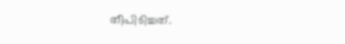തീപിടിച്ചത്.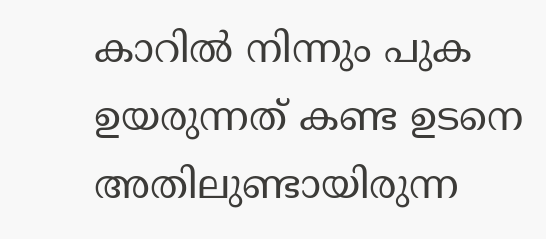കാറിൽ നിന്നും പുക ഉയരുന്നത് കണ്ട ഉടനെ അതിലുണ്ടായിരുന്ന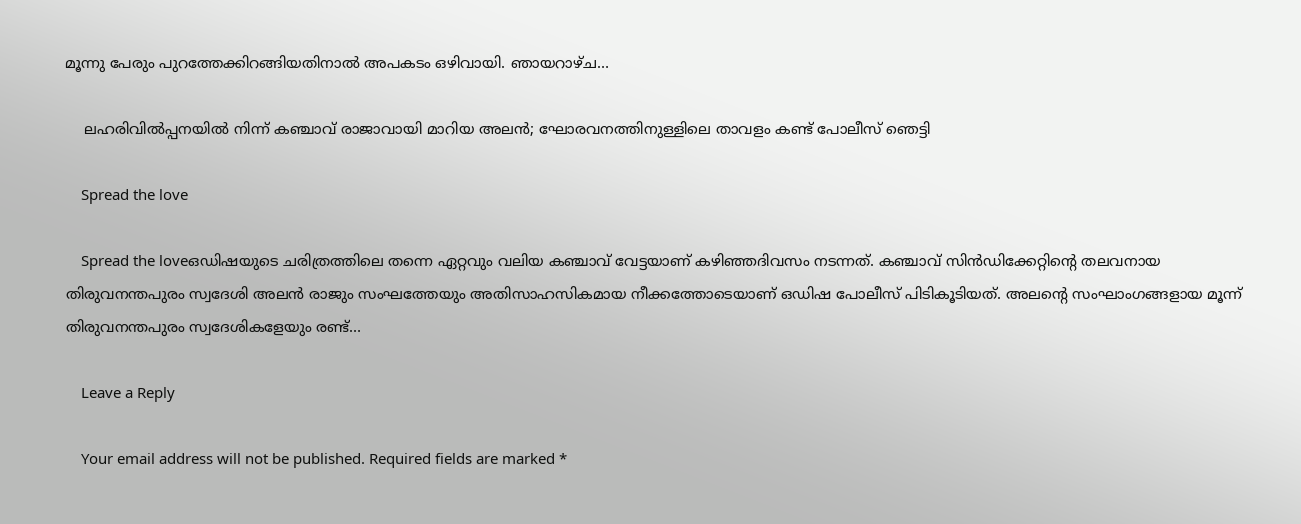മൂന്നു പേരും പുറത്തേക്കിറങ്ങിയതിനാൽ അപകടം ഒഴിവായി. ഞായറാഴ്ച…

    ലഹരിവിൽപ്പനയിൽ നിന്ന് കഞ്ചാവ് രാജാവായി മാറിയ അലൻ; ഘോരവനത്തിനുള്ളിലെ താവളം കണ്ട് പോലീസ് ഞെട്ടി

    Spread the love

    Spread the loveഒഡിഷയുടെ ചരിത്രത്തിലെ തന്നെ ഏറ്റവും വലിയ കഞ്ചാവ് വേട്ടയാണ് കഴിഞ്ഞദിവസം നടന്നത്. കഞ്ചാവ് സിൻഡിക്കേറ്റിന്റെ തലവനായ തിരുവനന്തപുരം സ്വദേശി അലൻ രാജും സംഘത്തേയും അതിസാഹസികമായ നീക്കത്തോടെയാണ് ഒഡിഷ പോലീസ് പിടികൂടിയത്. അലന്റെ സംഘാംഗങ്ങളായ മൂന്ന് തിരുവനന്തപുരം സ്വദേശികളേയും രണ്ട്…

    Leave a Reply

    Your email address will not be published. Required fields are marked *